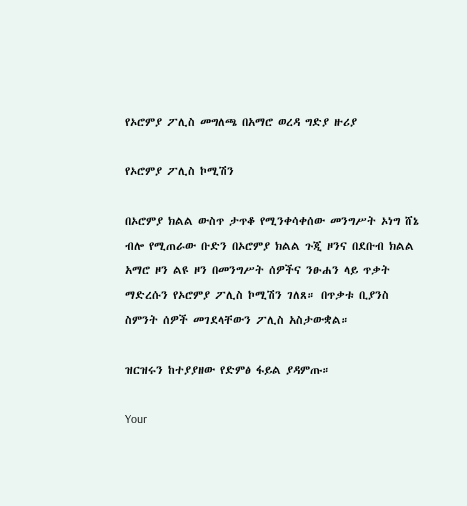የኦሮምያ ፖሊስ መግለጫ በአማሮ ወረዳ ግድያ ዙሪያ

የኦሮምያ ፖሊስ ኮሚሽን

በኦሮምያ ክልል ውስጥ ታጥቆ የሚንቀሳቀሰው መንግሥት ኦነግ ሸኔ ብሎ የሚጠራው ቡድን በኦሮምያ ክልል ጉጂ ዞንና በደቡብ ክልል አማሮ ዞን ልዩ ዞን በመንግሥት ሰዎችና ንፁሐን ላይ ጥቃት ማድረሱን የኦሮምያ ፖሊስ ኮሚሽን ገለጸ። በጥቃቱ ቢያንስ ስምንት ሰዎች መገደላቸውን ፖሊስ አስታውቋል።

ዝርዝሩን ከተያያዘው የድምፅ ፋይል ያዳምጡ።

Your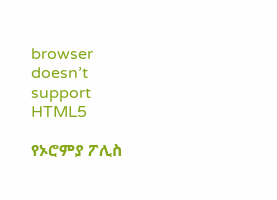browser doesn’t support HTML5

የኦሮምያ ፖሊስ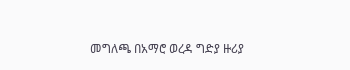መግለጫ በአማሮ ወረዳ ግድያ ዙሪያ